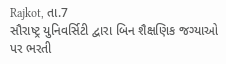Rajkot, તા.7
સૌરાષ્ટ્ર યુનિવર્સિટી દ્વારા બિન શૈક્ષણિક જગ્યાઓ પર ભરતી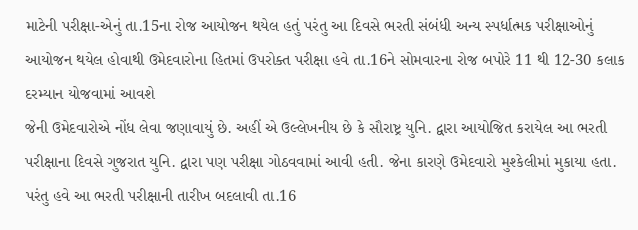માટેની પરીક્ષા-એનું તા.15ના રોજ આયોજન થયેલ હતું પરંતુ આ દિવસે ભરતી સંબંધી અન્ય સ્પર્ધાત્મક પરીક્ષાઓનું આયોજન થયેલ હોવાથી ઉમેદવારોના હિતમાં ઉપરોક્ત પરીક્ષા હવે તા.16ને સોમવારના રોજ બપોરે 11 થી 12-30 કલાક દરમ્યાન યોજવામાં આવશે
જેની ઉમેદવારોએ નોંધ લેવા જણાવાયું છે. અહીં એ ઉલ્લેખનીય છે કે સૌરાષ્ટ્ર યુનિ. દ્વારા આયોજિત કરાયેલ આ ભરતી પરીક્ષાના દિવસે ગુજરાત યુનિ. દ્વારા પણ પરીક્ષા ગોઠવવામાં આવી હતી. જેના કારણે ઉમેદવારો મુશ્કેલીમાં મુકાયા હતા. પરંતુ હવે આ ભરતી પરીક્ષાની તારીખ બદલાવી તા.16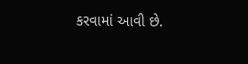કરવામાં આવી છે.